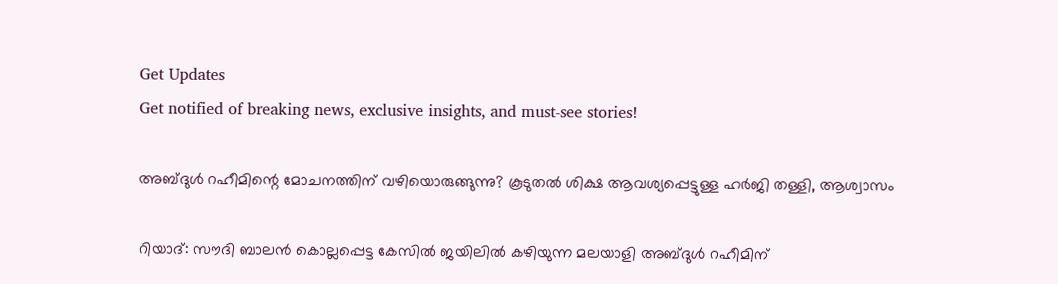Get Updates
Get notified of breaking news, exclusive insights, and must-see stories!

അബ്‌ദുൾ റഹീമിന്റെ മോചനത്തിന് വഴിയൊരുങ്ങുന്നു? കൂടുതൽ ശിക്ഷ ആവശ്യപ്പെട്ടുള്ള ഹർജി തള്ളി, ആശ്വാസം

റിയാദ്: സൗദി ബാലൻ കൊല്ലപ്പെട്ട കേസിൽ ജയിലിൽ കഴിയുന്ന മലയാളി അബ്‌ദുൾ റഹീമിന്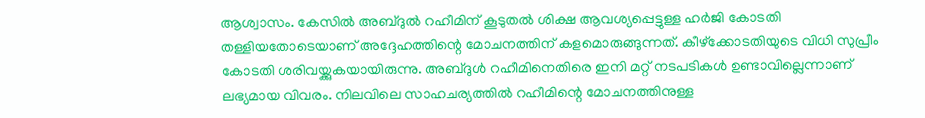ആശ്വാസം. കേസിൽ അബ്‌ദുൽ റഹീമിന് കൂടുതൽ ശിക്ഷ ആവശ്യപ്പെട്ടുള്ള ഹർജി കോടതി തള്ളിയതോടെയാണ് അദ്ദേഹത്തിന്റെ മോചനത്തിന് കളമൊരുങ്ങുന്നത്. കീഴ്‌ക്കോടതിയുടെ വിധി സുപ്രീം കോടതി ശരിവയ്ക്കുകയായിരുന്നു. അബ്‌ദുൾ റഹീമിനെതിരെ ഇനി മറ്റ് നടപടികൾ ഉണ്ടാവില്ലെന്നാണ് ലഭ്യമായ വിവരം. നിലവിലെ സാഹചര്യത്തിൽ റഹീമിന്റെ മോചനത്തിനുള്ള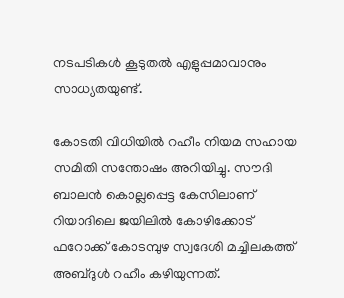നടപടികൾ കൂടുതൽ എളുപ്പമാവാനും സാധ്യതയുണ്ട്.

കോടതി വിധിയിൽ റഹീം നിയമ സഹായ സമിതി സന്തോഷം അറിയിച്ചു. സൗദി ബാലൻ കൊല്ലപ്പെട്ട കേസിലാണ് റിയാദിലെ ജയിലിൽ കോഴിക്കോട് ഫറോക്ക് കോടമ്പുഴ സ്വദേശി മച്ചിലകത്ത് അബ്‌ദുൾ റഹീം കഴിയുന്നത്.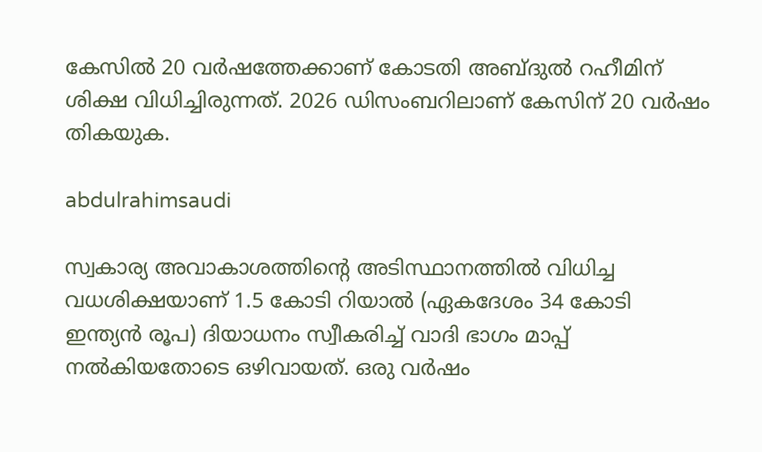കേസിൽ 20 വര്‍ഷത്തേക്കാണ് കോടതി അബ്‌ദുൽ റഹീമിന് ശിക്ഷ വിധിച്ചിരുന്നത്. 2026 ഡിസംബറിലാണ് കേസിന് 20 വർഷം തികയുക.

abdulrahimsaudi

സ്വകാര്യ അവാകാശത്തിന്റെ അടിസ്ഥാനത്തിൽ വിധിച്ച വധശിക്ഷയാണ് 1.5 കോടി റിയാൽ (ഏകദേശം 34 കോടി ഇന്ത്യൻ രൂപ) ദിയാധനം സ്വീകരിച്ച് വാദി ഭാഗം മാപ്പ് നൽകിയതോടെ ഒഴിവായത്. ഒരു വര്‍ഷം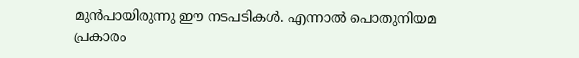മുൻപായിരുന്നു ഈ നടപടികൾ. എന്നാൽ പൊതുനിയമ പ്രകാരം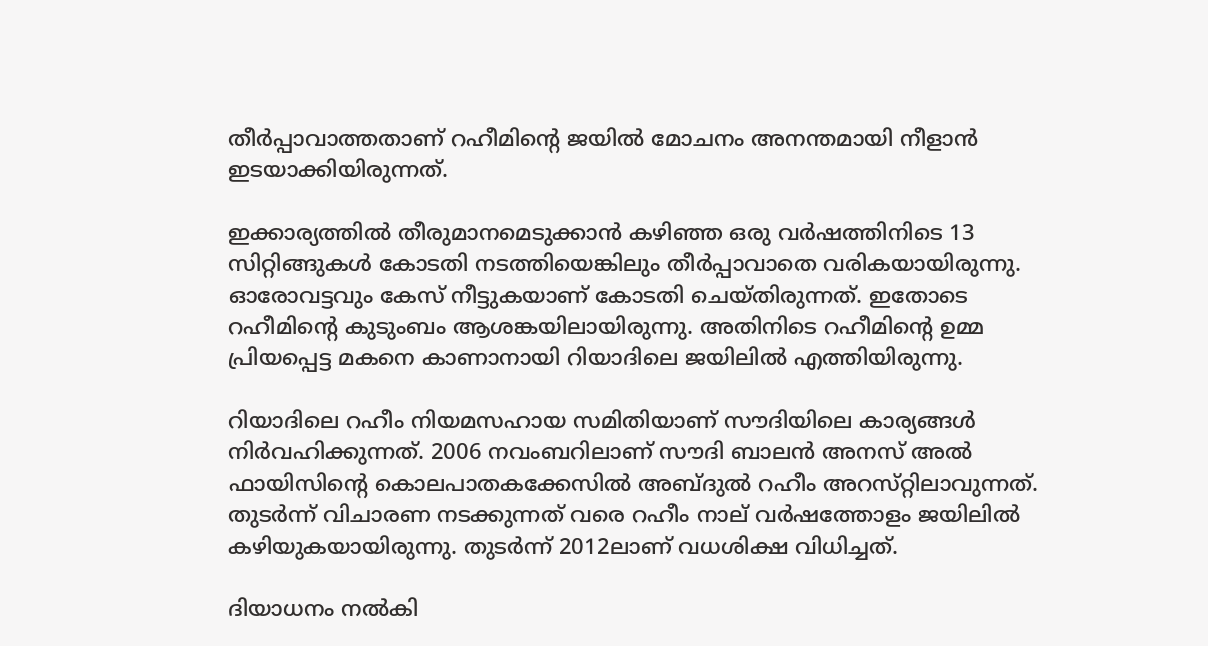തീർപ്പാവാത്തതാണ് റഹീമിന്റെ ജയിൽ മോചനം അനന്തമായി നീളാൻ ഇടയാക്കിയിരുന്നത്.

ഇക്കാര്യത്തിൽ തീരുമാനമെടുക്കാൻ കഴിഞ്ഞ ഒരു വര്‍ഷത്തിനിടെ 13 സിറ്റിങ്ങുകൾ കോടതി നടത്തിയെങ്കിലും തീർപ്പാവാതെ വരികയായിരുന്നു. ഓരോവട്ടവും കേസ് നീട്ടുകയാണ് കോടതി ചെയ്‌തിരുന്നത്. ഇതോടെ റഹീമിന്റെ കുടുംബം ആശങ്കയിലായിരുന്നു. അതിനിടെ റഹീമിന്റെ ഉമ്മ പ്രിയപ്പെട്ട മകനെ കാണാനായി റിയാദിലെ ജയിലിൽ എത്തിയിരുന്നു.

റിയാദിലെ റഹീം നിയമസഹായ സമിതിയാണ് സൗദിയിലെ കാര്യങ്ങൾ നിർവഹിക്കുന്നത്. 2006 നവംബറിലാണ് സൗദി ബാലൻ അനസ് അൽ ഫായിസിന്റെ കൊലപാതകക്കേസിൽ അബ്ദുൽ റഹീം അറസ്‌റ്റിലാവുന്നത്. തുടർന്ന് വിചാരണ നടക്കുന്നത് വരെ റഹീം നാല് വർഷത്തോളം ജയിലിൽ കഴിയുകയായിരുന്നു. തുടർന്ന് 2012ലാണ് വധശിക്ഷ വിധിച്ചത്.

ദിയാധനം നൽകി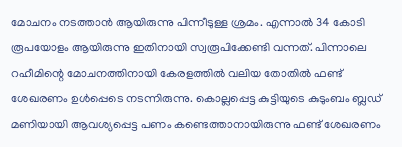മോചനം നടത്താൻ ആയിരുന്നു പിന്നീടുള്ള ശ്രമം. എന്നാൽ 34 കോടി രൂപയോളം ആയിരുന്നു ഇതിനായി സ്വരൂപിക്കേണ്ടി വന്നത്. പിന്നാലെ റഹീമിന്റെ മോചനത്തിനായി കേരളത്തിൽ വലിയ തോതിൽ ഫണ്ട് ശേഖരണം ഉൾപ്പെടെ നടന്നിരുന്നു. കൊല്ലപ്പെട്ട കുട്ടിയുടെ കുടുംബം ബ്ലഡ് മണിയായി ആവശ്യപ്പെട്ട പണം കണ്ടെത്താനായിരുന്നു ഫണ്ട്‌ ശേഖരണം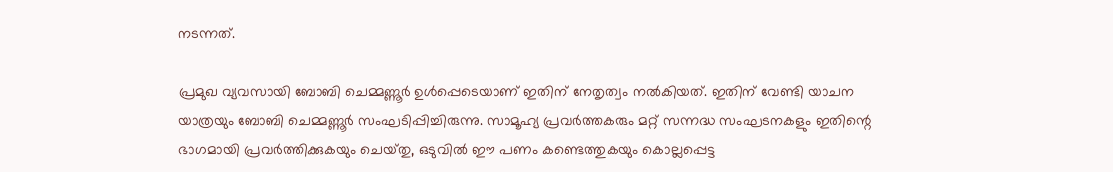നടന്നത്.

പ്രമുഖ വ്യവസായി ബോബി ചെമ്മണ്ണൂർ ഉൾപ്പെടെയാണ് ഇതിന് നേതൃത്വം നൽകിയത്. ഇതിന് വേണ്ടി യാചന യാത്രയും ബോബി ചെമ്മണ്ണൂർ സംഘടിപ്പിച്ചിരുന്നു. സാമൂഹ്യ പ്രവർത്തകരും മറ്റ് സന്നദ്ധ സംഘടനകളും ഇതിന്റെ ഭാഗമായി പ്രവർത്തിക്കുകയും ചെയ്‌തു, ഒടുവിൽ ഈ പണം കണ്ടെത്തുകയും കൊല്ലപ്പെട്ട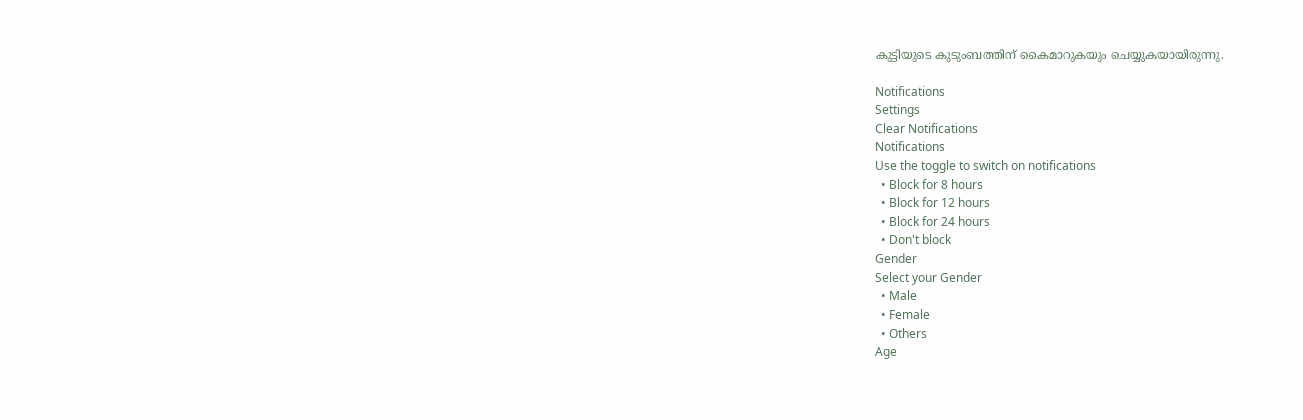കുട്ടിയുടെ കുടുംബത്തിന് കൈമാറുകയും ചെയ്യുകയായിരുന്നു.

Notifications
Settings
Clear Notifications
Notifications
Use the toggle to switch on notifications
  • Block for 8 hours
  • Block for 12 hours
  • Block for 24 hours
  • Don't block
Gender
Select your Gender
  • Male
  • Female
  • Others
Age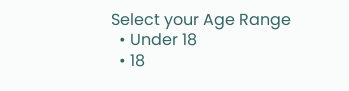Select your Age Range
  • Under 18
  • 18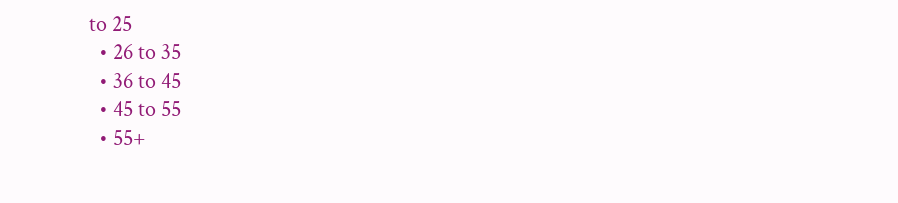to 25
  • 26 to 35
  • 36 to 45
  • 45 to 55
  • 55+